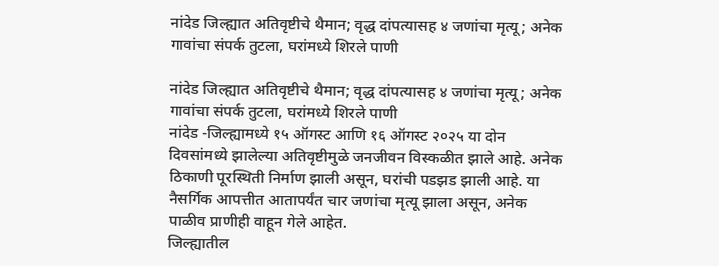नांदेड जिल्ह्यात अतिवृष्टीचे थैमान; वृद्ध दांपत्यासह ४ जणांचा मृत्यू; अनेक गावांचा संपर्क तुटला, घरांमध्ये शिरले पाणी

नांदेड जिल्ह्यात अतिवृष्टीचे थैमान; वृद्ध दांपत्यासह ४ जणांचा मृत्यू; अनेक गावांचा संपर्क तुटला, घरांमध्ये शिरले पाणी
नांदेड -जिल्ह्यामध्ये १५ ऑगस्ट आणि १६ ऑगस्ट २०२५ या दोन दिवसांमध्ये झालेल्या अतिवृष्टीमुळे जनजीवन विस्कळीत झाले आहे. अनेक ठिकाणी पूरस्थिती निर्माण झाली असून, घरांची पडझड झाली आहे. या नैसर्गिक आपत्तीत आतापर्यंत चार जणांचा मृत्यू झाला असून, अनेक पाळीव प्राणीही वाहून गेले आहेत.
जिल्ह्यातील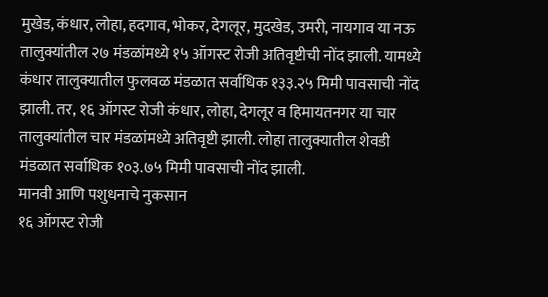मुखेड, कंधार, लोहा, हदगाव, भोकर, देगलूर, मुदखेड, उमरी, नायगाव या नऊ तालुक्यांतील २७ मंडळांमध्ये १५ ऑगस्ट रोजी अतिवृष्टीची नोंद झाली. यामध्ये कंधार तालुक्यातील फुलवळ मंडळात सर्वाधिक १३३.२५ मिमी पावसाची नोंद झाली. तर, १६ ऑगस्ट रोजी कंधार, लोहा, देगलूर व हिमायतनगर या चार तालुक्यांतील चार मंडळांमध्ये अतिवृष्टी झाली. लोहा तालुक्यातील शेवडी मंडळात सर्वाधिक १०३.७५ मिमी पावसाची नोंद झाली.
मानवी आणि पशुधनाचे नुकसान
१६ ऑगस्ट रोजी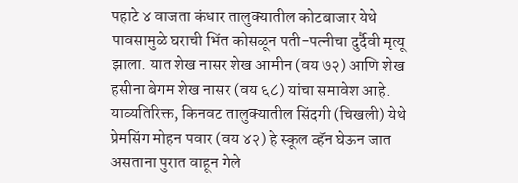पहाटे ४ वाजता कंधार तालुक्यातील कोटबाजार येथे पावसामुळे घराची भिंत कोसळून पती-पत्नीचा दुर्दैवी मृत्यू झाला. यात शेख नासर शेख आमीन (वय ७२) आणि शेख हसीना बेगम शेख नासर (वय ६८) यांचा समावेश आहे. याव्यतिरिक्त, किनवट तालुक्यातील सिंदगी (चिखली) येथे प्रेमसिंग मोहन पवार (वय ४२) हे स्कूल व्हॅन घेऊन जात असताना पुरात वाहून गेले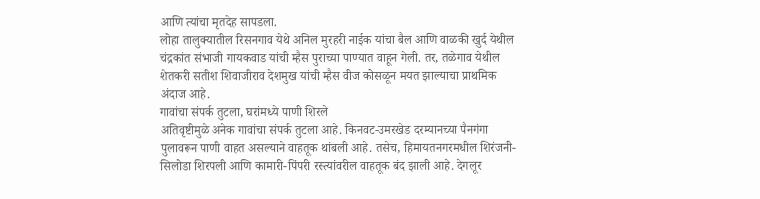आणि त्यांचा मृतदेह सापडला.
लोहा तालुक्यातील रिसनगाव येथे अनिल मुरहरी नाईक यांचा बैल आणि वाळकी खुर्द येथील चंद्रकांत संभाजी गायकवाड यांची म्हैस पुराच्या पाण्यात वाहून गेली. तर, तळेगाव येथील शेतकरी सतीश शिवाजीराव देशमुख यांची म्हैस वीज कोसळून मयत झाल्याचा प्राथमिक अंदाज आहे.
गावांचा संपर्क तुटला, घरांमध्ये पाणी शिरले
अतिवृष्टीमुळे अनेक गावांचा संपर्क तुटला आहे. किनवट-उमरखेड दरम्यानच्या पैनगंगा पुलावरून पाणी वाहत असल्याने वाहतूक थांबली आहे. तसेच, हिमायतनगरमधील शिरंजनी-सिलोडा शिरपली आणि कामारी-पिंपरी रस्त्यांवरील वाहतूक बंद झाली आहे. देगलूर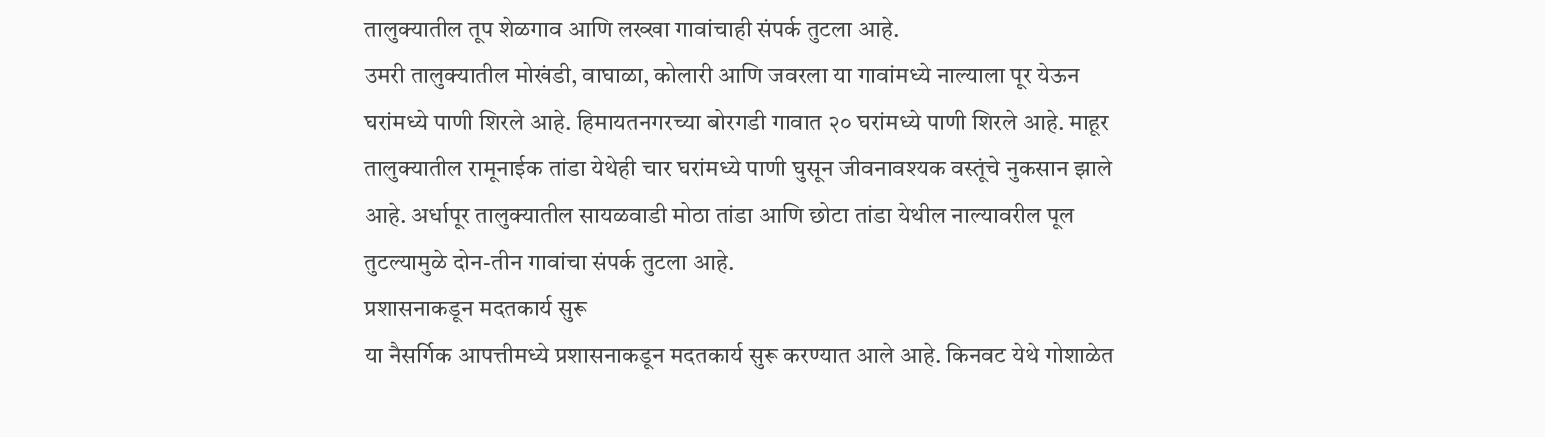तालुक्यातील तूप शेळगाव आणि लख्खा गावांचाही संपर्क तुटला आहे.
उमरी तालुक्यातील मोखंडी, वाघाळा, कोलारी आणि जवरला या गावांमध्ये नाल्याला पूर येऊन घरांमध्ये पाणी शिरले आहे. हिमायतनगरच्या बोरगडी गावात २० घरांमध्ये पाणी शिरले आहे. माहूर तालुक्यातील रामूनाईक तांडा येथेही चार घरांमध्ये पाणी घुसून जीवनावश्यक वस्तूंचे नुकसान झाले आहे. अर्धापूर तालुक्यातील सायळवाडी मोठा तांडा आणि छोटा तांडा येथील नाल्यावरील पूल तुटल्यामुळे दोन-तीन गावांचा संपर्क तुटला आहे.
प्रशासनाकडून मदतकार्य सुरू
या नैसर्गिक आपत्तीमध्ये प्रशासनाकडून मदतकार्य सुरू करण्यात आले आहे. किनवट येथे गोशाळेत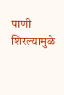पाणी शिरल्यामुळे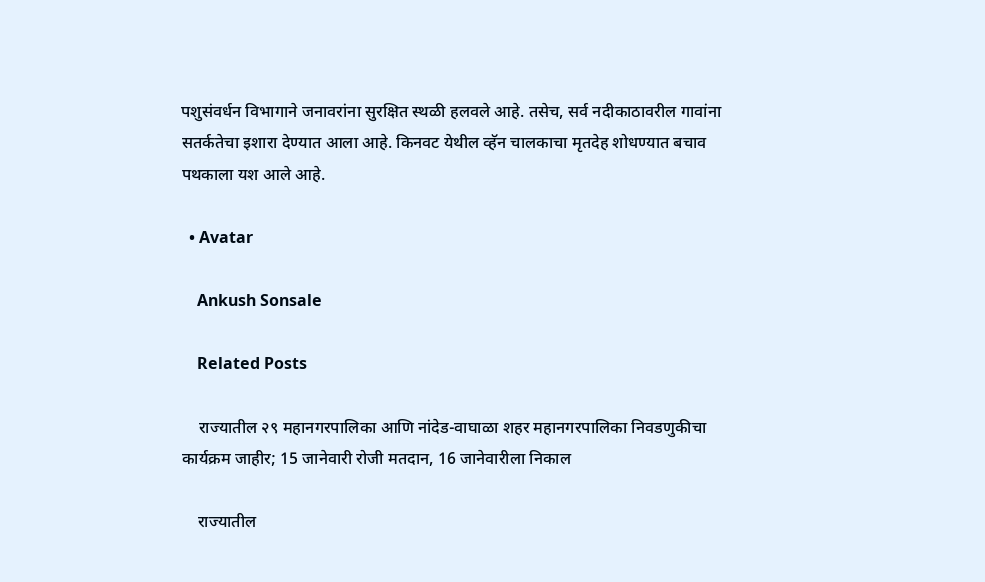पशुसंवर्धन विभागाने जनावरांना सुरक्षित स्थळी हलवले आहे. तसेच, सर्व नदीकाठावरील गावांना सतर्कतेचा इशारा देण्यात आला आहे. किनवट येथील व्हॅन चालकाचा मृतदेह शोधण्यात बचाव पथकाला यश आले आहे.

  • Avatar

    Ankush Sonsale

    Related Posts

    राज्यातील २९ महानगरपालिका आणि नांदेड-वाघाळा शहर महानगरपालिका निवडणुकीचा कार्यक्रम जाहीर; 15 जानेवारी रोजी मतदान, 16 जानेवारीला निकाल

    राज्यातील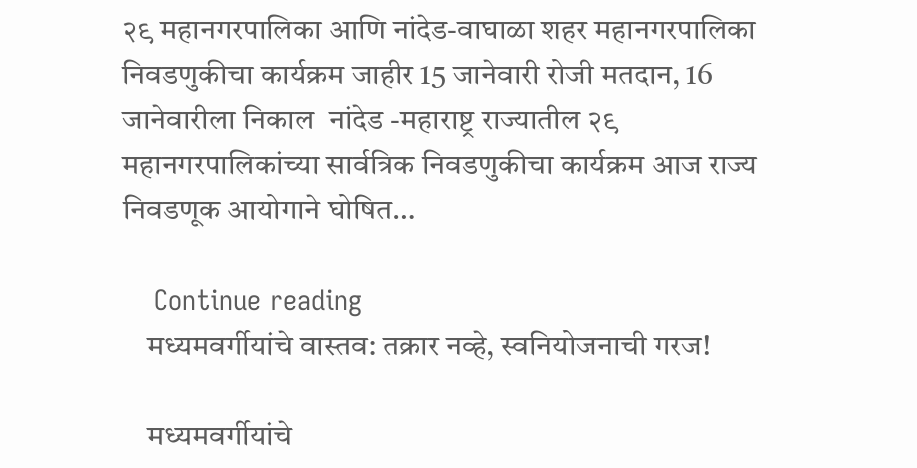२९ महानगरपालिका आणि नांदेड-वाघाळा शहर महानगरपालिका निवडणुकीचा कार्यक्रम जाहीर 15 जानेवारी रोजी मतदान, 16 जानेवारीला निकाल  नांदेड -महाराष्ट्र राज्यातील २९ महानगरपालिकांच्या सार्वत्रिक निवडणुकीचा कार्यक्रम आज राज्य निवडणूक आयोगाने घोषित…

    Continue reading
    मध्यमवर्गीयांचे वास्तव: तक्रार नव्हे, स्वनियोजनाची गरज!

    मध्यमवर्गीयांचे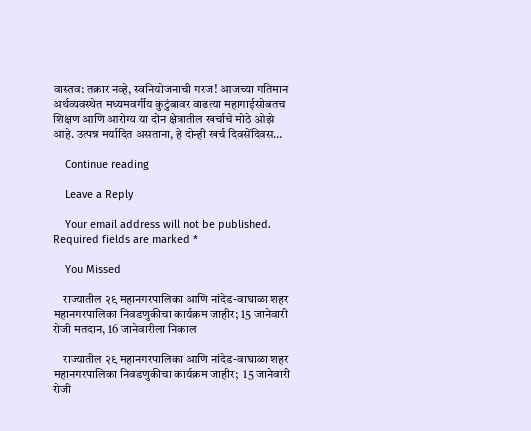वास्तव: तक्रार नव्हे, स्वनियोजनाची गरज! आजच्या गतिमान अर्थव्यवस्थेत मध्यमवर्गीय कुटुंबावर वाढत्या महागाईसोबतच शिक्षण आणि आरोग्य या दोन क्षेत्रातील खर्चाचे मोठे ओझे आहे. उत्पन्न मर्यादित असताना, हे दोन्ही खर्च दिवसेंदिवस…

    Continue reading

    Leave a Reply

    Your email address will not be published. Required fields are marked *

    You Missed

    राज्यातील २९ महानगरपालिका आणि नांदेड-वाघाळा शहर महानगरपालिका निवडणुकीचा कार्यक्रम जाहीर; 15 जानेवारी रोजी मतदान, 16 जानेवारीला निकाल

    राज्यातील २९ महानगरपालिका आणि नांदेड-वाघाळा शहर महानगरपालिका निवडणुकीचा कार्यक्रम जाहीर;  15 जानेवारी रोजी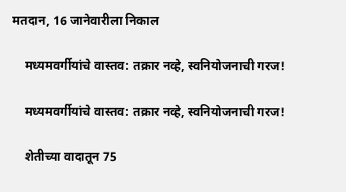मतदान, 16 जानेवारीला निकाल

    मध्यमवर्गीयांचे वास्तव: तक्रार नव्हे, स्वनियोजनाची गरज!

    मध्यमवर्गीयांचे वास्तव: तक्रार नव्हे, स्वनियोजनाची गरज!

    शेतीच्या वादातून 75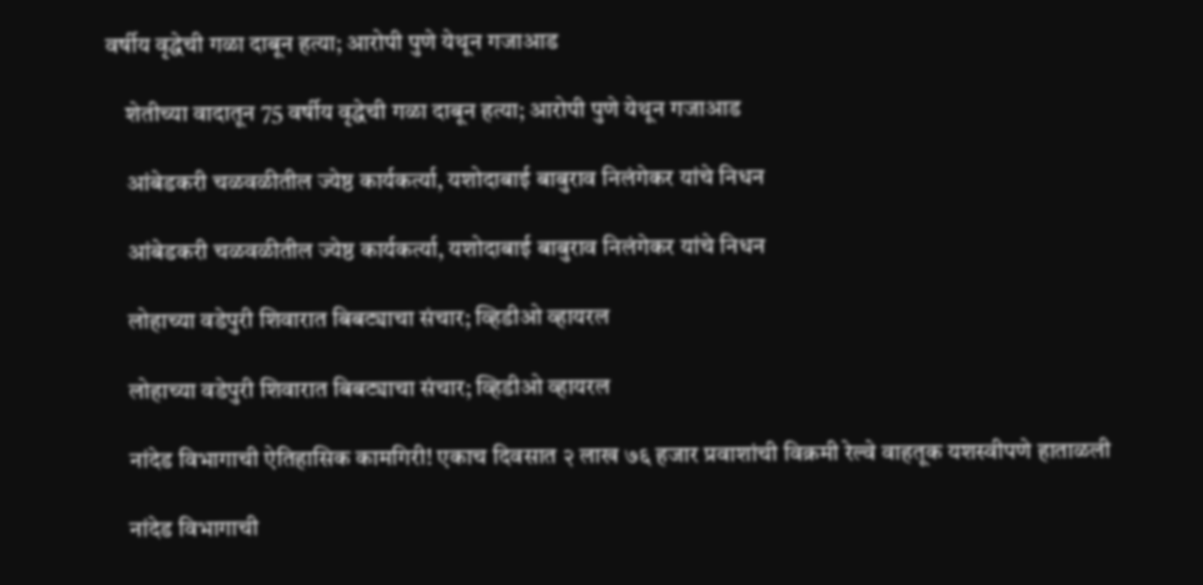वर्षीय वृद्धेची गळा दाबून हत्या; आरोपी पुणे येथून गजाआड

    शेतीच्या वादातून 75 वर्षीय वृद्धेची गळा दाबून हत्या; आरोपी पुणे येथून गजाआड

    आंबेडकरी चळवळीतील ज्येष्ठ कार्यकर्त्या, यशोदाबाई बाबुराव निलंगेकर यांचे निधन

    आंबेडकरी चळवळीतील ज्येष्ठ कार्यकर्त्या, यशोदाबाई बाबुराव निलंगेकर यांचे निधन

    लोहाच्या वडेपुरी शिवारात बिबट्याचा संचार; व्हिडीओ व्हायरल

    लोहाच्या वडेपुरी शिवारात बिबट्याचा संचार; व्हिडीओ व्हायरल

    नांदेड विभागाची ऐतिहासिक कामगिरी! एकाच दिवसात २ लाख ७६ हजार प्रवाशांची विक्रमी रेल्वे वाहतूक यशस्वीपणे हाताळली

    नांदेड विभागाची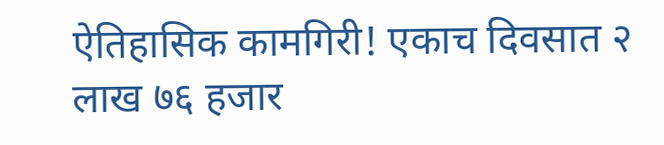ऐतिहासिक कामगिरी! एकाच दिवसात २ लाख ७६ हजार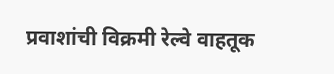प्रवाशांची विक्रमी रेल्वे वाहतूक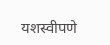यशस्वीपणे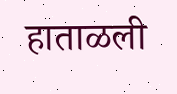हाताळली